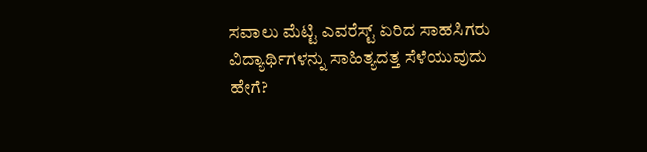ಸವಾಲು ಮೆಟ್ಟಿ ಎವರೆಸ್ಟ್ ಏರಿದ ಸಾಹಸಿಗರು
ವಿದ್ಯಾರ್ಥಿಗಳನ್ನು ಸಾಹಿತ್ಯದತ್ತ ಸೆಳೆಯುವುದು ಹೇಗೆ?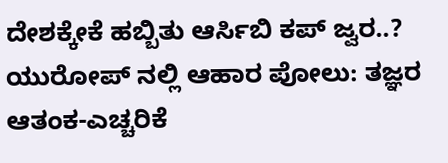ದೇಶಕ್ಕೇಕೆ ಹಬ್ಬಿತು ಆರ್ಸಿಬಿ ಕಪ್ ಜ್ವರ..?
ಯುರೋಪ್ ನಲ್ಲಿ ಆಹಾರ ಪೋಲು: ತಜ್ಞರ ಆತಂಕ-ಎಚ್ಚರಿಕೆ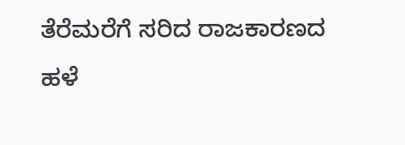ತೆರೆಮರೆಗೆ ಸರಿದ ರಾಜಕಾರಣದ ಹಳೆ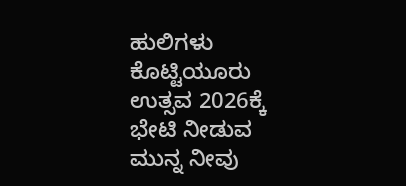ಹುಲಿಗಳು
ಕೊಟ್ಟಿಯೂರು ಉತ್ಸವ 2026ಕ್ಕೆ ಭೇಟಿ ನೀಡುವ ಮುನ್ನ ನೀವು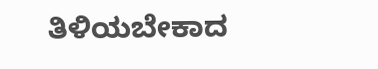ತಿಳಿಯಬೇಕಾದ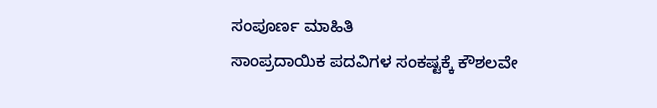ಸಂಪೂರ್ಣ ಮಾಹಿತಿ
ಸಾಂಪ್ರದಾಯಿಕ ಪದವಿಗಳ ಸಂಕಷ್ಟಕ್ಕೆ ಕೌಶಲವೇ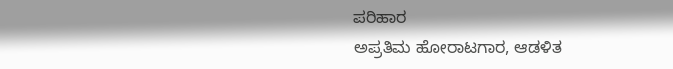ಪರಿಹಾರ
ಅಪ್ರತಿಮ ಹೋರಾಟಗಾರ, ಆಡಳಿತ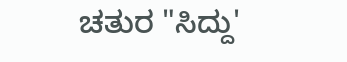ಚತುರ "ಸಿದ್ದು'